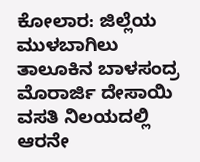ಕೋಲಾರ: ಜಿಲ್ಲೆಯ ಮುಳಬಾಗಿಲು ತಾಲೂಕಿನ ಬಾಳಸಂದ್ರ ಮೊರಾರ್ಜಿ ದೇಸಾಯಿ ವಸತಿ ನಿಲಯದಲ್ಲಿ ಆರನೇ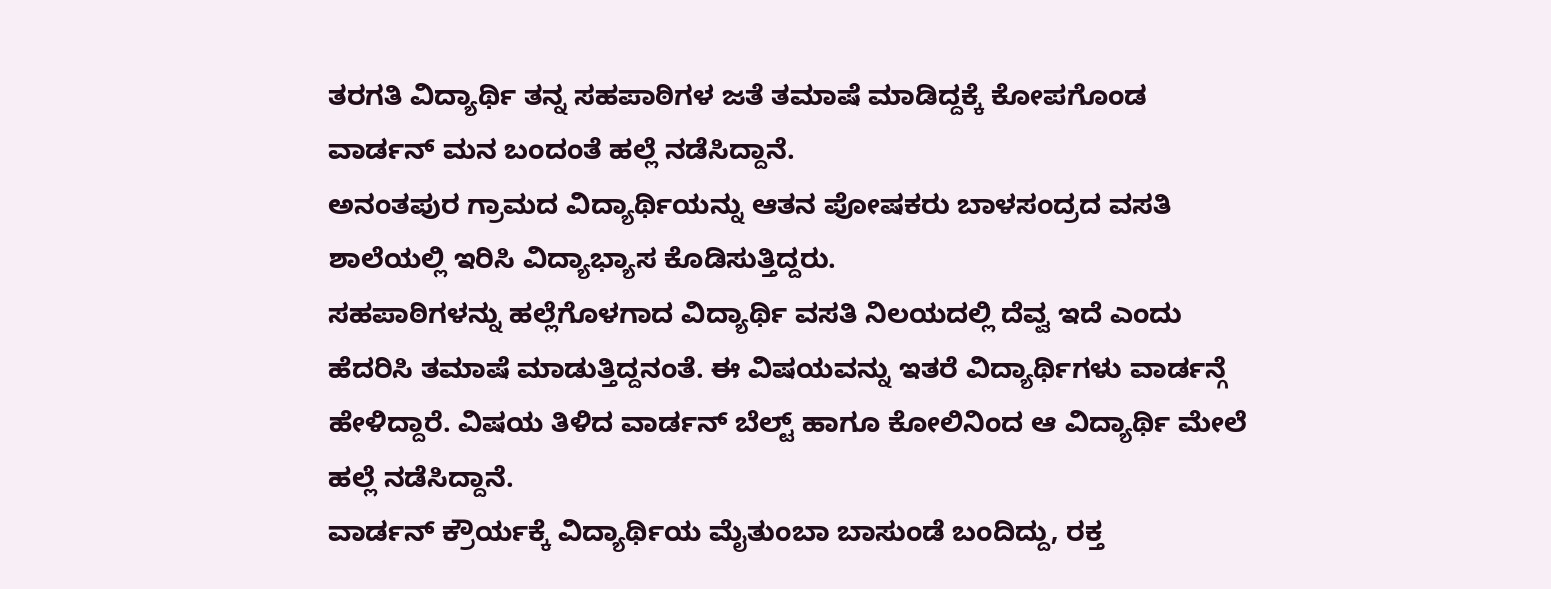ತರಗತಿ ವಿದ್ಯಾರ್ಥಿ ತನ್ನ ಸಹಪಾಠಿಗಳ ಜತೆ ತಮಾಷೆ ಮಾಡಿದ್ದಕ್ಕೆ ಕೋಪಗೊಂಡ ವಾರ್ಡನ್ ಮನ ಬಂದಂತೆ ಹಲ್ಲೆ ನಡೆಸಿದ್ದಾನೆ.
ಅನಂತಪುರ ಗ್ರಾಮದ ವಿದ್ಯಾರ್ಥಿಯನ್ನು ಆತನ ಪೋಷಕರು ಬಾಳಸಂದ್ರದ ವಸತಿ ಶಾಲೆಯಲ್ಲಿ ಇರಿಸಿ ವಿದ್ಯಾಭ್ಯಾಸ ಕೊಡಿಸುತ್ತಿದ್ದರು.
ಸಹಪಾಠಿಗಳನ್ನು ಹಲ್ಲೆಗೊಳಗಾದ ವಿದ್ಯಾರ್ಥಿ ವಸತಿ ನಿಲಯದಲ್ಲಿ ದೆವ್ವ ಇದೆ ಎಂದು ಹೆದರಿಸಿ ತಮಾಷೆ ಮಾಡುತ್ತಿದ್ದನಂತೆ. ಈ ವಿಷಯವನ್ನು ಇತರೆ ವಿದ್ಯಾರ್ಥಿಗಳು ವಾರ್ಡನ್ಗೆ ಹೇಳಿದ್ದಾರೆ. ವಿಷಯ ತಿಳಿದ ವಾರ್ಡನ್ ಬೆಲ್ಟ್ ಹಾಗೂ ಕೋಲಿನಿಂದ ಆ ವಿದ್ಯಾರ್ಥಿ ಮೇಲೆ ಹಲ್ಲೆ ನಡೆಸಿದ್ದಾನೆ.
ವಾರ್ಡನ್ ಕ್ರೌರ್ಯಕ್ಕೆ ವಿದ್ಯಾರ್ಥಿಯ ಮೈತುಂಬಾ ಬಾಸುಂಡೆ ಬಂದಿದ್ದು, ರಕ್ತ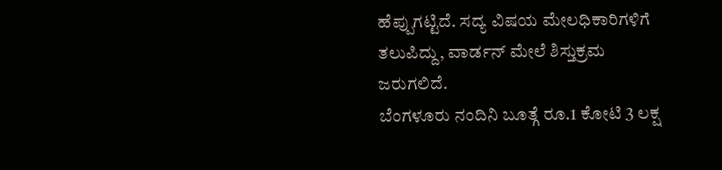ಹೆಪ್ಪುಗಟ್ಟಿದೆ. ಸದ್ಯ ವಿಷಯ ಮೇಲಧಿಕಾರಿಗಳಿಗೆ ತಲುಪಿದ್ದು, ವಾರ್ಡನ್ ಮೇಲೆ ಶಿಸ್ತುಕ್ರಮ ಜರುಗಲಿದೆ.
ಬೆಂಗಳೂರು ನಂದಿನಿ ಬೂತ್ಗೆ ರೂ.1 ಕೋಟಿ 3 ಲಕ್ಷ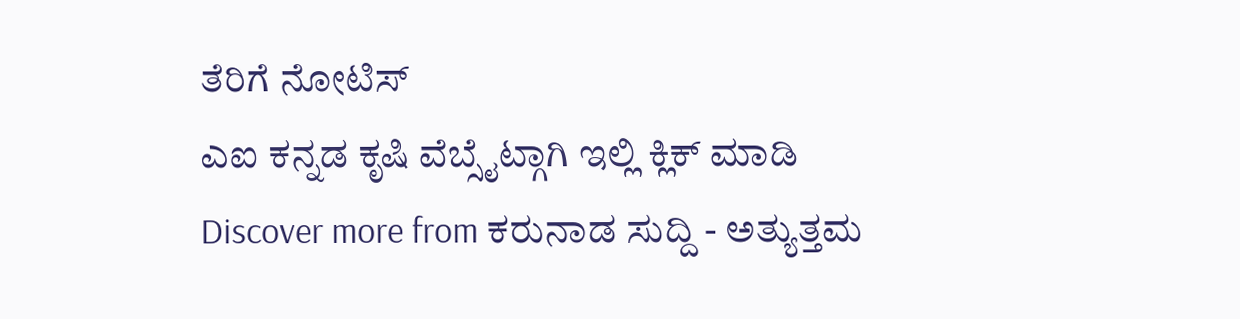ತೆರಿಗೆ ನೋಟಿಸ್
ಎಐ ಕನ್ನಡ ಕೃಷಿ ವೆಬ್ಸೈಟ್ಗಾಗಿ ಇಲ್ಲಿ ಕ್ಲಿಕ್ ಮಾಡಿ
Discover more from ಕರುನಾಡ ಸುದ್ದಿ - ಅತ್ಯುತ್ತಮ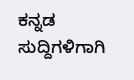ಕನ್ನಡ ಸುದ್ದಿಗಳಿಗಾಗಿ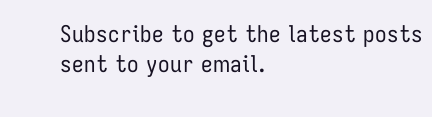Subscribe to get the latest posts sent to your email.